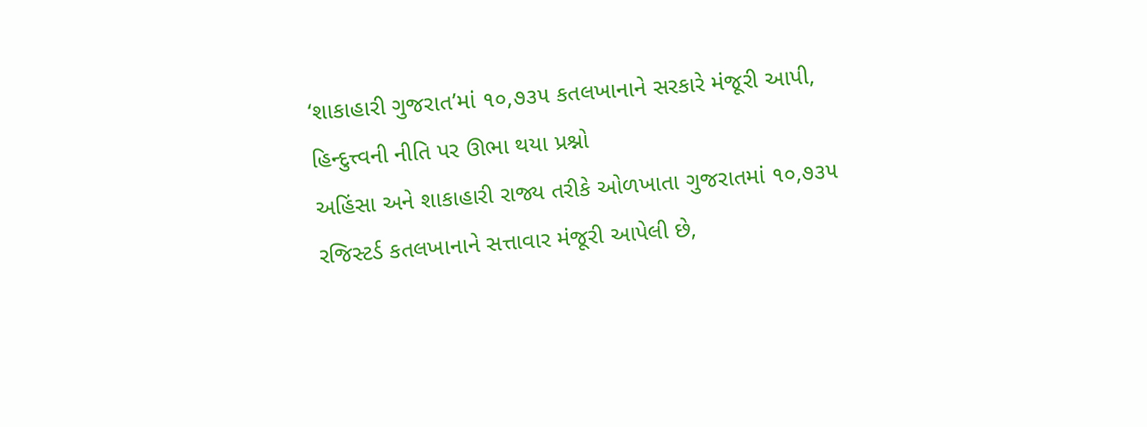‘શાકાહારી ગુજરાત’માં ૧૦,૭૩૫ કતલખાનાને સરકારે મંજૂરી આપી, હિન્દુત્ત્વની નીતિ પર ઊભા થયા પ્રશ્નો
અહિંસા અને શાકાહારી રાજ્ય તરીકે ઓળખાતા ગુજરાતમાં ૧૦,૭૩૫ રજિસ્ટર્ડ કતલખાનાને સત્તાવાર મંજૂરી આપેલી છે,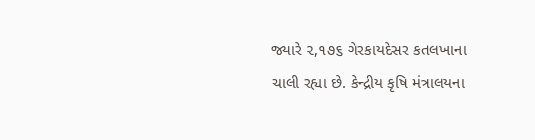જ્યારે ૨,૧૭૬ ગેરકાયદેસર કતલખાના ચાલી રહ્યા છે. કેન્દ્રીય કૃષિ મંત્રાલયના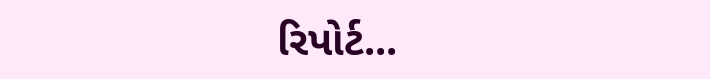રિપોર્ટ...